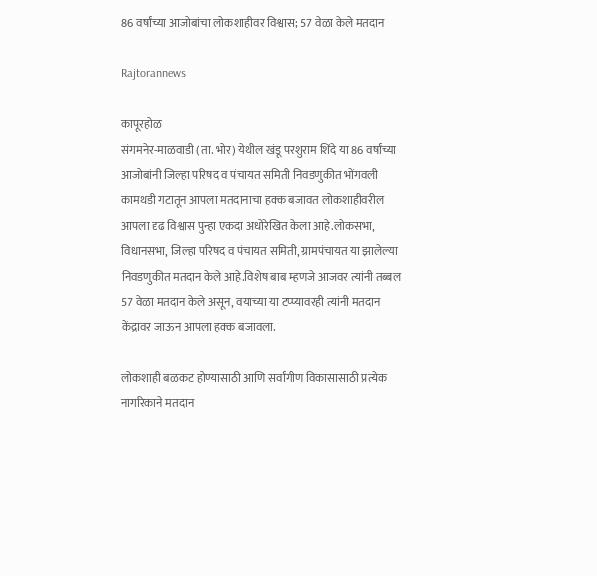86 वर्षांच्या आजोबांचा लोकशाहीवर विश्वास; 57 वेळा केले मतदान

Rajtorannews

कापूरहोळ
संगमनेर-माळवाडी (ता. भोर) येथील खंडू परशुराम शिंदे या 86 वर्षांच्या आजोबांनी जिल्हा परिषद व पंचायत समिती निवडणुकीत भोंगवली कामथडी गटातून आपला मतदानाचा हक्क बजावत लोकशाहीवरील आपला दृढ विश्वास पुन्हा एकदा अधोरेखित केला आहे.लोकसभा, विधानसभा, जिल्हा परिषद व पंचायत समिती, ग्रामपंचायत या झालेल्या निवडणुकीत मतदान केले आहे.विशेष बाब म्हणजे आजवर त्यांनी तब्बल 57 वेळा मतदान केले असून, वयाच्या या टप्प्यावरही त्यांनी मतदान केंद्रावर जाऊन आपला हक्क बजावला.

लोकशाही बळकट होण्यासाठी आणि सर्वांगीण विकासासाठी प्रत्येक नागरिकाने मतदान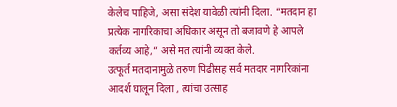केलेच पाहिजे, असा संदेश यावेळी त्यांनी दिला. “मतदान हा प्रत्येक नागरिकाचा अधिकार असून तो बजावणे हे आपले कर्तव्य आहे,” असे मत त्यांनी व्यक्त केले.
उत्फूर्त मतदानामुळे तरुण पिढीसह सर्व मतदार नागरिकांना आदर्श घालून दिला , त्यांचा उत्साह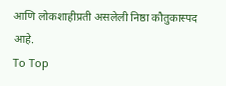आणि लोकशाहीप्रती असलेली निष्ठा कौतुकास्पद आहे.
To Top